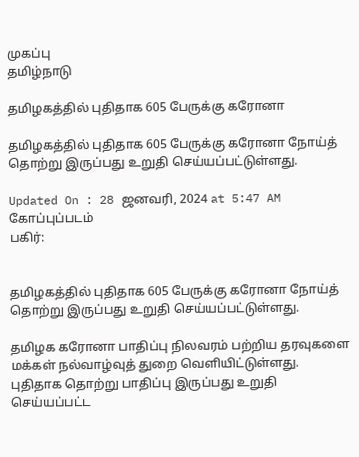முகப்பு
தமிழ்நாடு

தமிழகத்தில் புதிதாக 605 பேருக்கு கரோனா

தமிழகத்தில் புதிதாக 605 பேருக்கு கரோனா நோய்த் தொற்று இருப்பது உறுதி செய்யப்பட்டுள்ளது.

Updated On : 28 ஜனவரி, 2024 at 5:47 AM
கோப்புப்படம்
பகிர்:


தமிழகத்தில் புதிதாக 605 பேருக்கு கரோனா நோய்த் தொற்று இருப்பது உறுதி செய்யப்பட்டுள்ளது.

தமிழக கரோனா பாதிப்பு நிலவரம் பற்றிய தரவுகளை மக்கள் நல்வாழ்வுத் துறை வெளியிட்டுள்ளது. புதிதாக தொற்று பாதிப்பு இருப்பது உறுதி செய்யப்பட்ட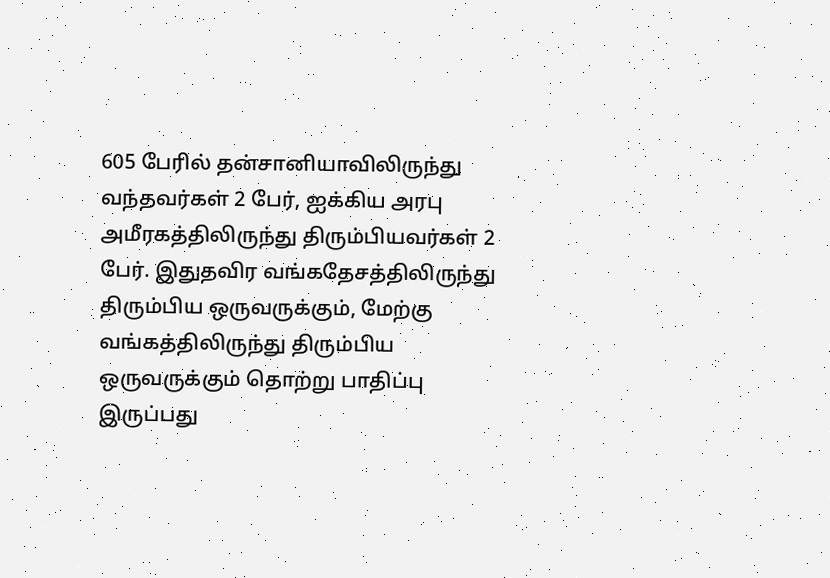605 பேரில் தன்சானியாவிலிருந்து வந்தவர்கள் 2 பேர், ஐக்கிய அரபு அமீரகத்திலிருந்து திரும்பியவர்கள் 2 பேர். இதுதவிர வங்கதேசத்திலிருந்து திரும்பிய ஒருவருக்கும், மேற்கு வங்கத்திலிருந்து திரும்பிய ஒருவருக்கும் தொற்று பாதிப்பு இருப்பது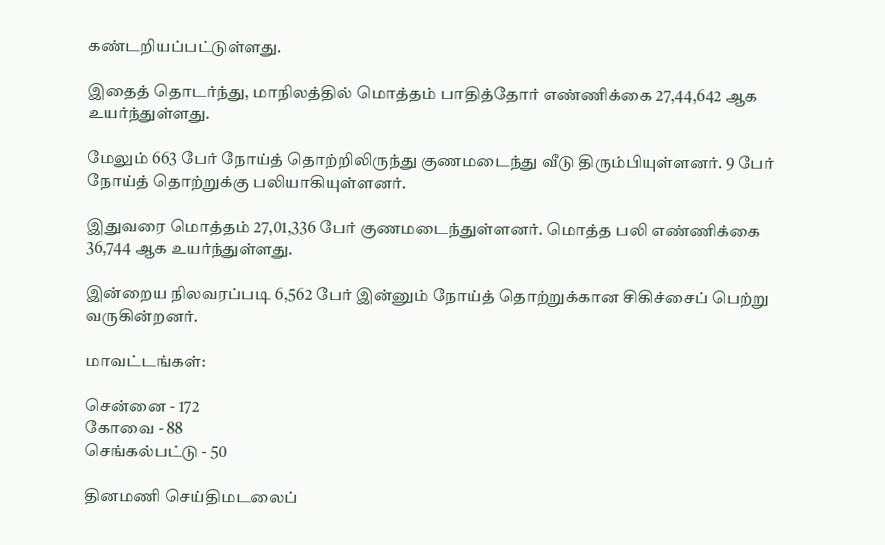கண்டறியப்பட்டுள்ளது.

இதைத் தொடர்ந்து, மாநிலத்தில் மொத்தம் பாதித்தோர் எண்ணிக்கை 27,44,642 ஆக உயர்ந்துள்ளது.

மேலும் 663 பேர் நோய்த் தொற்றிலிருந்து குணமடைந்து வீடு திரும்பியுள்ளனர். 9 பேர் நோய்த் தொற்றுக்கு பலியாகியுள்ளனர்.

இதுவரை மொத்தம் 27,01,336 பேர் குணமடைந்துள்ளனர். மொத்த பலி எண்ணிக்கை 36,744 ஆக உயர்ந்துள்ளது.

இன்றைய நிலவரப்படி 6,562 பேர் இன்னும் நோய்த் தொற்றுக்கான சிகிச்சைப் பெற்று வருகின்றனர்.

மாவட்டங்கள்:

சென்னை - 172
கோவை - 88
செங்கல்பட்டு - 50

தினமணி செய்திமடலைப்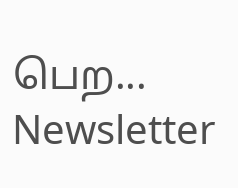பெற... Newsletter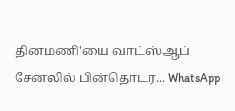தினமணி'யை வாட்ஸ்ஆப் சேனலில் பின்தொடர... WhatsApp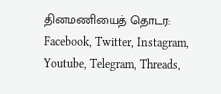தினமணியைத் தொடர: Facebook, Twitter, Instagram, Youtube, Telegram, Threads,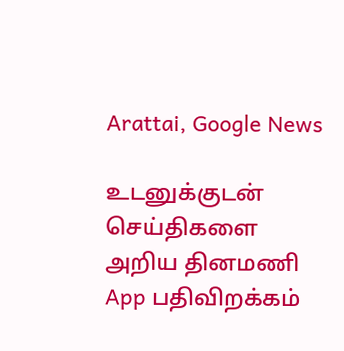Arattai, Google News

உடனுக்குடன் செய்திகளை அறிய தினமணி App பதிவிறக்கம்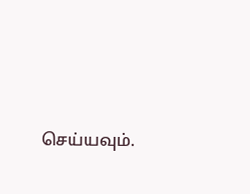செய்யவும்.